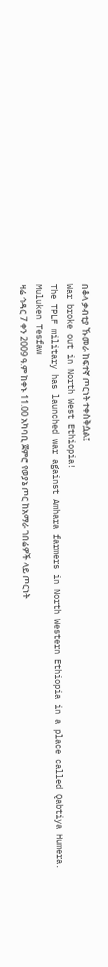በቆላ ቃብቲያ ኹመራ ከፍተኛ ጦርነት ተቀስቅሷል፤
War broke out in North West Ethiopia!
The TPLF military has launched war against Amhara farmers in North Western Ethiopia in a place called Qabtiya Humera.
Muluken Tesfaw
ዛሬ ኅዳር 7 ቀን 2009 ዓ.ም ከቀኑ 11.00 አካባቢ ጀምሮ የወያኔ ጦር ከአማራ ገበሬዎች ላይ ጦርነት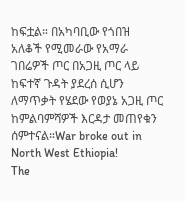ከፍቷል። በአካባቢው የጎበዝ አለቆች የሚመራው የአማራ ገበሬዎች ጦር በአጋዚ ጦር ላይ ከፍተኛ ጉዳት ያደረሰ ሲሆን ለማጥቃት የሄደው የወያኔ አጋዚ ጦር ከምልባምሻዎች እርዳታ መጠየቁን ሰምተናል።War broke out in North West Ethiopia!
The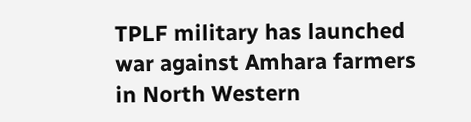TPLF military has launched war against Amhara farmers in North Western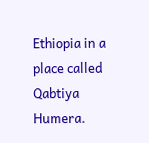Ethiopia in a place called Qabtiya Humera.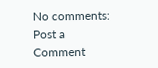No comments:
Post a Comment